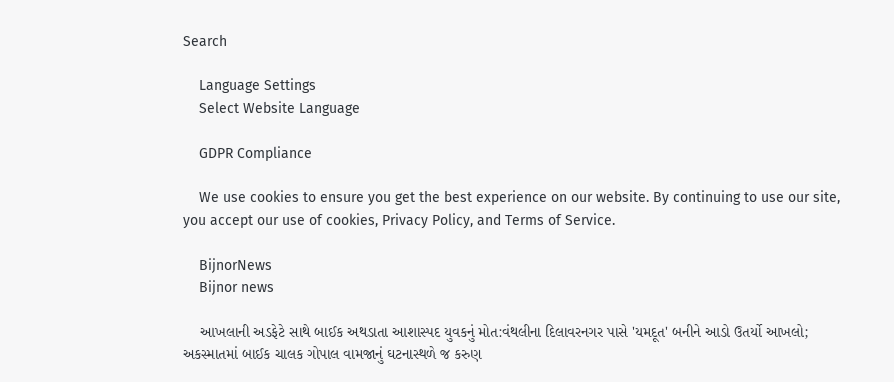Search

    Language Settings
    Select Website Language

    GDPR Compliance

    We use cookies to ensure you get the best experience on our website. By continuing to use our site, you accept our use of cookies, Privacy Policy, and Terms of Service.

    BijnorNews
    Bijnor news

    આખલાની અડફેટે સાથે બાઈક અથડાતા આશાસ્પદ યુવકનું મોત:વંથલીના દિલાવરનગર પાસે 'યમદૂત' બનીને આડો ઉતર્યો આખલો; અકસ્માતમાં બાઈક ચાલક ગોપાલ વામજાનું ઘટનાસ્થળે જ કરુણ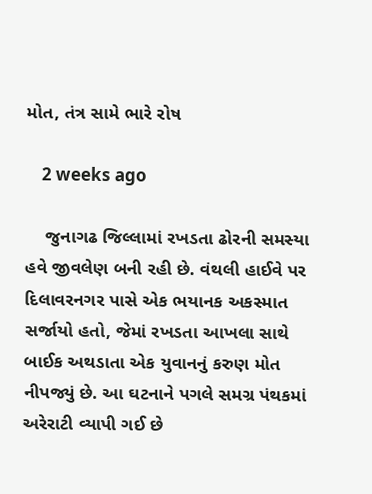મોત, તંત્ર સામે ભારે રોષ

    2 weeks ago

    જુનાગઢ જિલ્લામાં રખડતા ઢોરની સમસ્યા હવે જીવલેણ બની રહી છે. વંથલી હાઈવે પર દિલાવરનગર પાસે એક ભયાનક અકસ્માત સર્જાયો હતો, જેમાં રખડતા આખલા સાથે બાઈક અથડાતા એક યુવાનનું કરુણ મોત નીપજ્યું છે. આ ઘટનાને પગલે સમગ્ર પંથકમાં અરેરાટી વ્યાપી ગઈ છે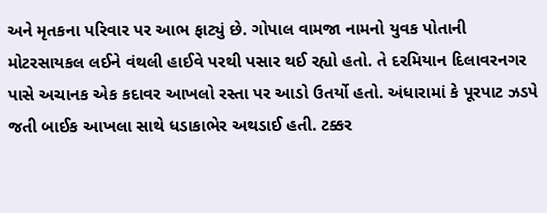અને મૃતકના પરિવાર પર આભ ફાટ્યું છે. ગોપાલ વામજા નામનો યુવક પોતાની મોટરસાયકલ લઈને વંથલી હાઈવે પરથી પસાર થઈ રહ્યો હતો. તે દરમિયાન દિલાવરનગર પાસે અચાનક એક કદાવર આખલો રસ્તા પર આડો ઉતર્યો હતો. અંધારામાં કે પૂરપાટ ઝડપે જતી બાઈક આખલા સાથે ધડાકાભેર અથડાઈ હતી. ટક્કર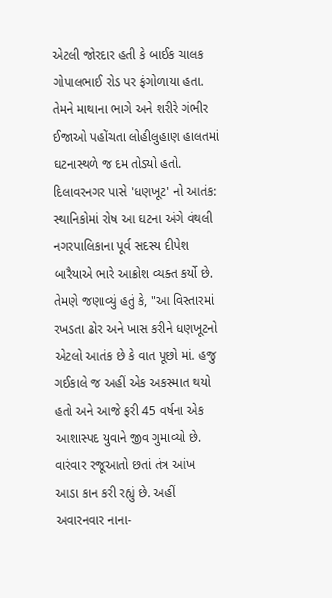એટલી જોરદાર હતી કે બાઈક ચાલક ગોપાલભાઈ રોડ પર ફંગોળાયા હતા. તેમને માથાના ભાગે અને શરીરે ગંભીર ઈજાઓ પહોંચતા લોહીલુહાણ હાલતમાં ઘટનાસ્થળે જ દમ તોડ્યો હતો. દિલાવરનગર પાસે 'ધણખૂટ' નો આતંક: સ્થાનિકોમાં રોષ આ ઘટના અંગે વંથલી નગરપાલિકાના પૂર્વ સદસ્ય દીપેશ બારૈયાએ ભારે આક્રોશ વ્યક્ત કર્યો છે. તેમણે જણાવ્યું હતું કે, "આ વિસ્તારમાં રખડતા ઢોર અને ખાસ કરીને ધણખૂટનો એટલો આતંક છે કે વાત પૂછો માં. હજુ ગઈકાલે જ અહીં એક અકસ્માત થયો હતો અને આજે ફરી 45 વર્ષના એક આશાસ્પદ યુવાને જીવ ગુમાવ્યો છે. વારંવાર રજૂઆતો છતાં તંત્ર આંખ આડા કાન કરી રહ્યું છે. અહીં અવારનવાર નાના-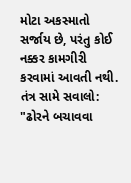મોટા અકસ્માતો સર્જાય છે, પરંતુ કોઈ નક્કર કામગીરી કરવામાં આવતી નથી. તંત્ર સામે સવાલો: "ઢોરને બચાવવા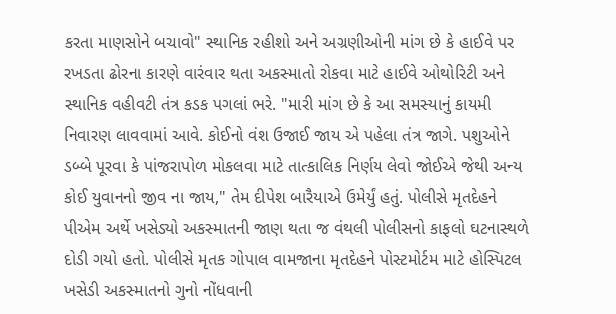કરતા માણસોને બચાવો" સ્થાનિક રહીશો અને અગ્રણીઓની માંગ છે કે હાઈવે પર રખડતા ઢોરના કારણે વારંવાર થતા અકસ્માતો રોકવા માટે હાઈવે ઓથોરિટી અને સ્થાનિક વહીવટી તંત્ર કડક પગલાં ભરે. "મારી માંગ છે કે આ સમસ્યાનું કાયમી નિવારણ લાવવામાં આવે. કોઈનો વંશ ઉજાઈ જાય એ પહેલા તંત્ર જાગે. પશુઓને ડબ્બે પૂરવા કે પાંજરાપોળ મોકલવા માટે તાત્કાલિક નિર્ણય લેવો જોઈએ જેથી અન્ય કોઈ યુવાનનો જીવ ના જાય," તેમ દીપેશ બારૈયાએ ઉમેર્યું હતું. પોલીસે મૃતદેહને પીએમ અર્થે ખસેડ્યો અકસ્માતની જાણ થતા જ વંથલી પોલીસનો કાફલો ઘટનાસ્થળે દોડી ગયો હતો. પોલીસે મૃતક ગોપાલ વામજાના મૃતદેહને પોસ્ટમોર્ટમ માટે હોસ્પિટલ ખસેડી અકસ્માતનો ગુનો નોંધવાની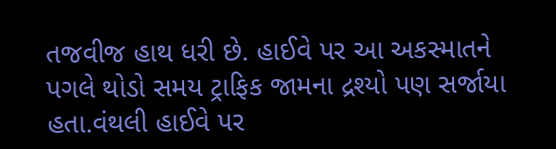તજવીજ હાથ ધરી છે. હાઈવે પર આ અકસ્માતને પગલે થોડો સમય ટ્રાફિક જામના દ્રશ્યો પણ સર્જાયા હતા.વંથલી હાઈવે પર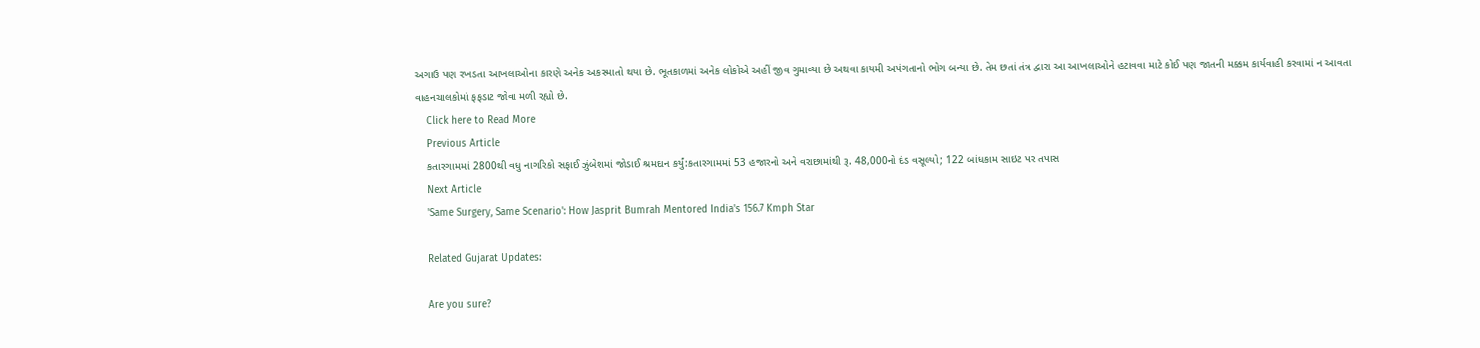અગાઉ પણ રખડતા આખલાઓના કારણે અનેક અકસ્માતો થયા છે. ભૂતકાળમાં અનેક લોકોએ અહીં જીવ ગુમાવ્યા છે અથવા કાયમી અપંગતાનો ભોગ બન્યા છે. તેમ છતાં તંત્ર દ્વારા આ આખલાઓને હટાવવા માટે કોઈ પણ જાતની મક્કમ કાર્યવાહી કરવામાં ન આવતા વાહનચાલકોમાં ફફડાટ જોવા મળી રહ્યો છે.
    Click here to Read More
    Previous Article
    કતારગામમાં 2800થી વધુ નાગરિકો સફાઈ ઝુંબેશમાં જોડાઈ શ્રમદાન કર્યું:કતારગામમાં 53 હજારનો અને વરાછામાંથી રૂ. 48,000નો દંડ વસૂલ્યો; 122 બાંધકામ સાઇટ પર તપાસ
    Next Article
    'Same Surgery, Same Scenario': How Jasprit Bumrah Mentored India's 156.7 Kmph Star

    Related Gujarat Updates:

    Are you sure?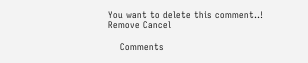You want to delete this comment..! Remove Cancel

    Comments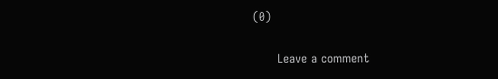(0)

      Leave a comment